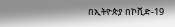በኢትዮጵያ በኮቪድ-19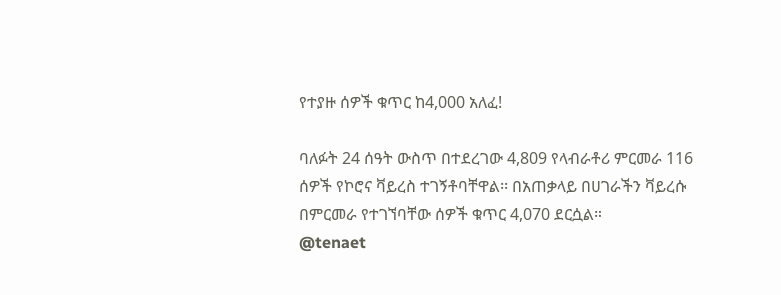የተያዙ ሰዎች ቁጥር ከ4,000 አለፈ!

ባለፉት 24 ሰዓት ውስጥ በተደረገው 4,809 የላብራቶሪ ምርመራ 116 ሰዎች የኮሮና ቫይረስ ተገኝቶባቸዋል፡፡ በአጠቃላይ በሀገራችን ቫይረሱ በምርመራ የተገኘባቸው ሰዎች ቁጥር 4,070 ደርሷል።
@tenaet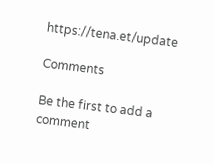https://tena.et/update

Comments

Be the first to add a comment